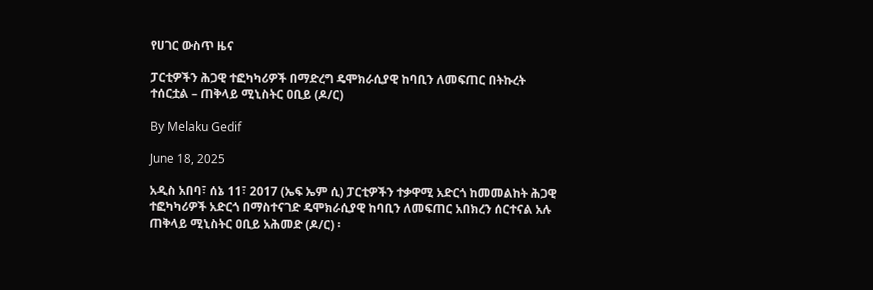የሀገር ውስጥ ዜና

ፓርቲዎችን ሕጋዊ ተፎካካሪዎች በማድረግ ዴሞክራሲያዊ ከባቢን ለመፍጠር በትኩረት ተሰርቷል – ጠቅላይ ሚኒስትር ዐቢይ (ዶ/ር)

By Melaku Gedif

June 18, 2025

አዲስ አበባ፣ ሰኔ 11፣ 2017 (ኤፍ ኤም ሲ) ፓርቲዎችን ተቃዋሚ አድርጎ ከመመልከት ሕጋዊ ተፎካካሪዎች አድርጎ በማስተናገድ ዴሞክራሲያዊ ከባቢን ለመፍጠር አበክረን ሰርተናል አሉ ጠቅላይ ሚኒስትር ዐቢይ አሕመድ (ዶ/ር) ፡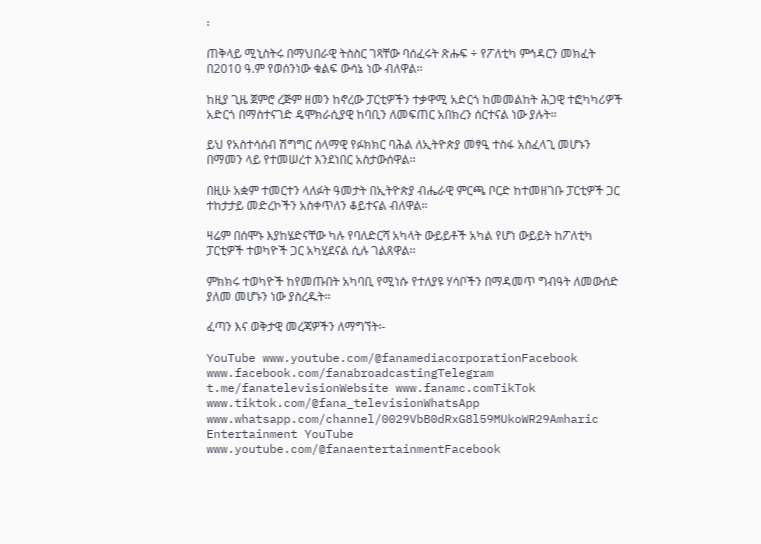፡

ጠቅላይ ሚኒስትሩ በማህበራዊ ትስስር ገጻቸው ባሰፈሩት ጽሑፍ ÷ የፖለቲካ ምኅዳርን መክፈት በ2010 ዓ.ም የወሰንነው ቁልፍ ውሳኔ ነው ብለዋል፡፡

ከዚያ ጊዜ ጀምሮ ረጅም ዘመን ከኖረው ፓርቲዎችን ተቃዋሚ አድርጎ ከመመልከት ሕጋዊ ተፎካካሪዎች አድርጎ በማስተናገድ ዴሞክራሲያዊ ከባቢን ለመፍጠር አበክረን ሰርተናል ነው ያሉት፡፡

ይህ የአስተሳሰብ ሽግግር ሰላማዊ የፉክክር ባሕል ለኢትዮጵያ መፃዒ ተስፋ አስፈላጊ መሆኑን በማመን ላይ የተመሠረተ እንደነበር አስታውሰዋል፡፡

በዚሁ አቋም ተመርተን ላለፉት ዓመታት በኢትዮጵያ ብሔራዊ ምርጫ ቦርድ ከተመዘገቡ ፓርቲዎች ጋር ተከታታይ መድረኮችን አስቀጥለን ቆይተናል ብለዋል።

ዛሬም በሰሞኑ እያከሄድናቸው ካሉ የባለድርሻ አካላት ውይይቶች አካል የሆነ ውይይት ከፖለቲካ ፓርቲዎች ተወካዮች ጋር አካሂደናል ሲሉ ገልጸዋል፡፡

ምክክሩ ተወካዮች ከየመጡበት አካባቢ የሚነሱ የተለያዩ ሃሳቦችን በማዳመጥ ግብዓት ለመውሰድ ያለመ መሆኑን ነው ያስረዱት፡፡

ፈጣን እና ወቅታዊ መረጃዎችን ለማግኘት፡-

YouTube www.youtube.com/@fanamediacorporationFacebook www.facebook.com/fanabroadcastingTelegram t.me/fanatelevisionWebsite www.fanamc.comTikTok www.tiktok.com/@fana_televisionWhatsApp www.whatsapp.com/channel/0029VbB0dRxG8l59MUkoWR29Amharic Entertainment YouTube www.youtube.com/@fanaentertainmentFacebook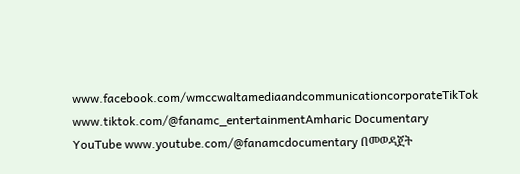www.facebook.com/wmccwaltamediaandcommunicationcorporateTikTok www.tiktok.com/@fanamc_entertainmentAmharic Documentary YouTube www.youtube.com/@fanamcdocumentary በመወዳጀት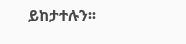ይከታተሉን፡፡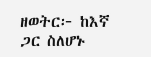ዘወትር፦ ከእኛ ጋር ስለሆኑ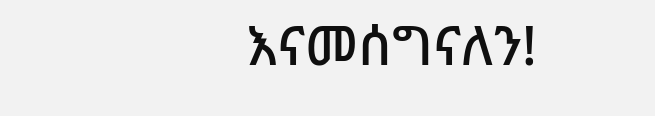እናመሰግናለን!